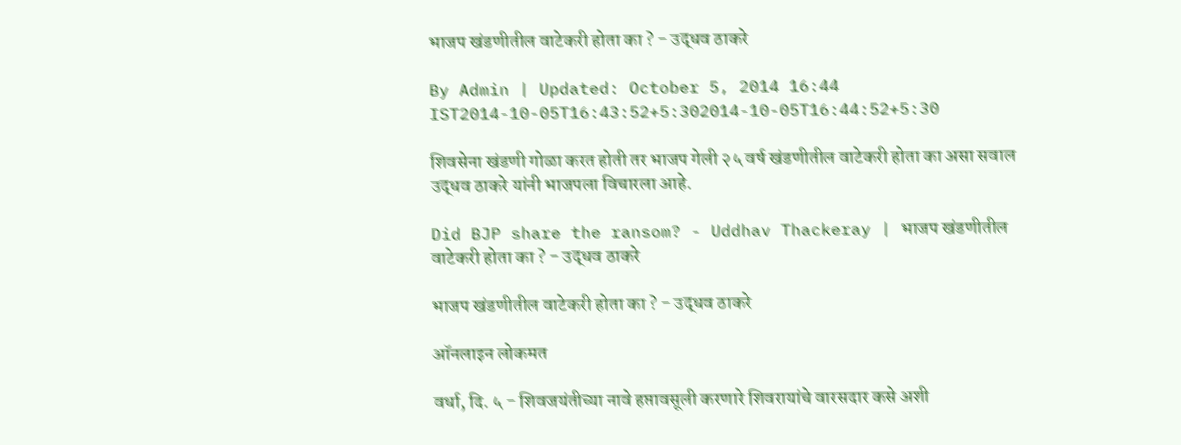भाजप खंडणीतील वाटेकरी होता का ? - उद्धव ठाकरे

By Admin | Updated: October 5, 2014 16:44 IST2014-10-05T16:43:52+5:302014-10-05T16:44:52+5:30

शिवसेना खंडणी गोळा करत होती तर भाजप गेली २५ वर्ष खंडणीतील वाटेकरी होता का असा सवाल उद्धव ठाकरे यांनी भाजपला विचारला आहे.

Did BJP share the ransom? - Uddhav Thackeray | भाजप खंडणीतील वाटेकरी होता का ? - उद्धव ठाकरे

भाजप खंडणीतील वाटेकरी होता का ? - उद्धव ठाकरे

ऑनलाइन लोकमत

वर्धा, दि. ५ - शिवजयंतीच्या नावे हप्तावसूली करणारे शिवरायांचे वारसदार कसे अशी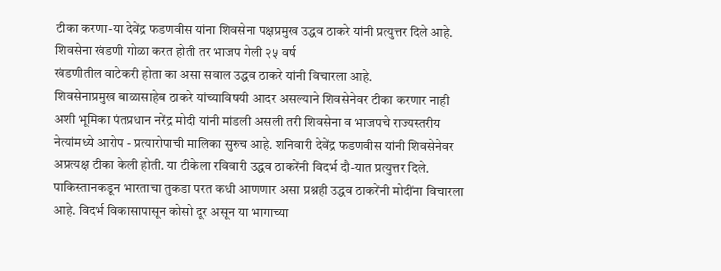टीका करणा-या देवेंद्र फडणवीस यांना शिवसेना पक्षप्रमुख उद्धव ठाकरे यांनी प्रत्युत्तर दिले आहे. शिवसेना खंडणी गोळा करत होती तर भाजप गेली २५ वर्ष
खंडणीतील वाटेकरी होता का असा सवाल उद्धव ठाकरे यांनी विचारला आहे.
शिवसेनाप्रमुख बाळासाहेब ठाकरे यांच्याविषयी आदर असल्याने शिवसेनेवर टीका करणार नाही अशी भूमिका पंतप्रधान नरेंद्र मोदी यांनी मांडली असली तरी शिवसेना व भाजपचे राज्यस्तरीय नेत्यांमध्ये आरोप - प्रत्यारोपाची मालिका सुरुच आहे. शनिवारी देवेंद्र फडणवीस यांनी शिवसेनेवर अप्रत्यक्ष टीका केली होती. या टीकेला रविवारी उद्धव ठाकरेंनी विदर्भ दौ-यात प्रत्युत्तर दिले. पाकिस्तानकडून भारताचा तुकडा परत कधी आणणार असा प्रश्नही उद्धव ठाकरेंनी मोदींना विचारला आहे. विदर्भ विकासापासून कोसो दूर असून या भागाच्या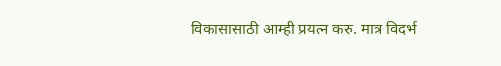विकासासाठी आम्ही प्रयत्न करु. मात्र विदर्भ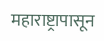महाराष्ट्रापासून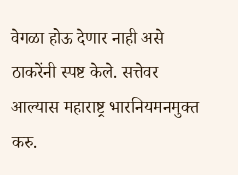वेगळा होऊ देणार नाही असे ठाकरेंनी स्पष्ट केले. सत्तेवर आल्यास महाराष्ट्र भारनियमनमुक्त करु.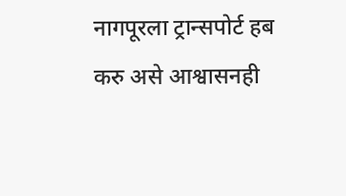नागपूरला ट्रान्सपोर्ट हब करु असे आश्वासनही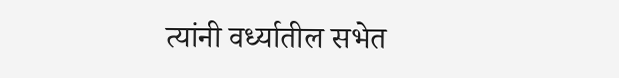त्यांनी वर्ध्यातील सभेत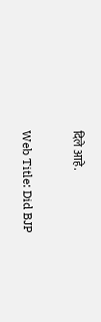दिले आहे.

Web Title: Did BJP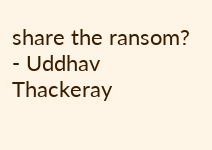share the ransom? - Uddhav Thackeray